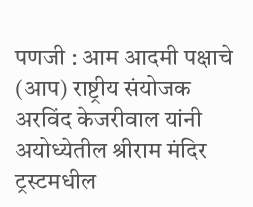पणजी : आम आदमी पक्षाचे (आप) राष्ट्रीय संयोजक अरविंद केजरीवाल यांनी अयोध्येतील श्रीराम मंदिर ट्रस्टमधील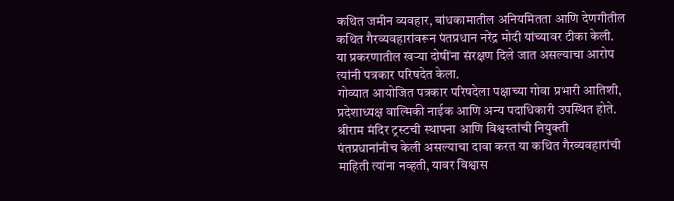कथित जमीन व्यवहार, बांधकामातील अनियमितता आणि देणगीतील कथित गैरव्यवहारांवरून पंतप्रधान नरेंद्र मोदी यांच्यावर टीका केली. या प्रकरणातील खऱ्या दोषींना संरक्षण दिले जात असल्याचा आरोप त्यांनी पत्रकार परिषदेत केला.
गोव्यात आयोजित पत्रकार परिषदेला पक्षाच्या गोवा प्रभारी आतिशी, प्रदेशाध्यक्ष वाल्मिकी नाईक आणि अन्य पदाधिकारी उपस्थित होते. श्रीराम मंदिर ट्रस्टची स्थापना आणि विश्वस्तांची नियुक्ती पंतप्रधानांनीच केली असल्याचा दावा करत या कथित गैरव्यवहारांची माहिती त्यांना नव्हती, यावर विश्वास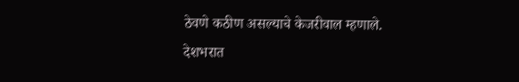ठेवणे कठीण असल्याचे केजरीवाल म्हणाले.
देशभरात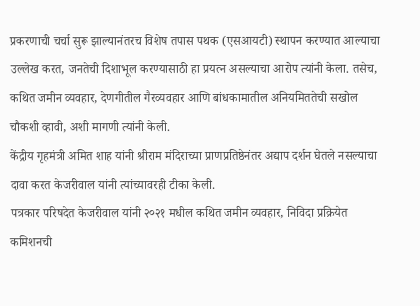प्रकरणाची चर्चा सुरू झाल्यानंतरच विशेष तपास पथक (एसआयटी) स्थापन करण्यात आल्याचा उल्लेख करत, जनतेची दिशाभूल करण्यासाठी हा प्रयत्न असल्याचा आरोप त्यांनी केला. तसेच, कथित जमीन व्यवहार, देणगीतील गैरव्यवहार आणि बांधकामातील अनियमिततेची सखोल चौकशी व्हावी, अशी मागणी त्यांनी केली.
केंद्रीय गृहमंत्री अमित शाह यांनी श्रीराम मंदिराच्या प्राणप्रतिष्ठेनंतर अद्याप दर्शन घेतले नसल्याचा दावा करत केजरीवाल यांनी त्यांच्यावरही टीका केली.
पत्रकार परिषदेत केजरीवाल यांनी २०२१ मधील कथित जमीन व्यवहार, निविदा प्रक्रियेत कमिशनची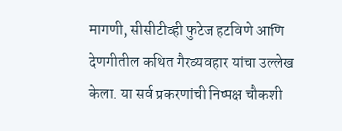मागणी, सीसीटीव्ही फुटेज हटविणे आणि देणगीतील कथित गैरव्यवहार यांचा उल्लेख केला. या सर्व प्रकरणांची निष्पक्ष चौकशी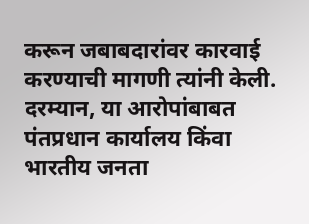करून जबाबदारांवर कारवाई करण्याची मागणी त्यांनी केली.
दरम्यान, या आरोपांबाबत पंतप्रधान कार्यालय किंवा भारतीय जनता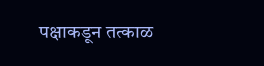पक्षाकडून तत्काळ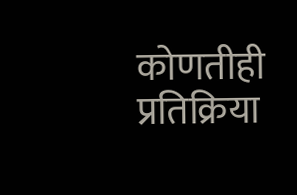कोणतीही प्रतिक्रिया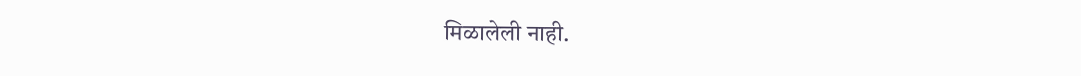मिळालेली नाही.